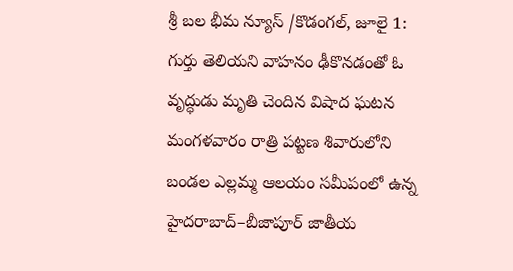శ్రీ బల భీమ న్యూస్ /కొడంగల్, జూలై 1:
గుర్తు తెలియని వాహనం ఢీకొనడంతో ఓ వృద్ధుడు మృతి చెందిన విషాద ఘటన మంగళవారం రాత్రి పట్టణ శివారులోని బండల ఎల్లమ్మ ఆలయం సమీపంలో ఉన్న హైదరాబాద్–బీజాపూర్ జాతీయ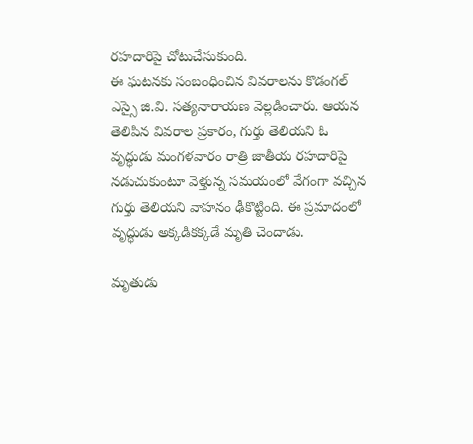రహదారిపై చోటుచేసుకుంది.
ఈ ఘటనకు సంబంధించిన వివరాలను కొడంగల్ ఎస్సై జి.వి. సత్యనారాయణ వెల్లడించారు. ఆయన తెలిపిన వివరాల ప్రకారం, గుర్తు తెలియని ఓ వృద్ధుడు మంగళవారం రాత్రి జాతీయ రహదారిపై నడుచుకుంటూ వెళ్తున్న సమయంలో వేగంగా వచ్చిన గుర్తు తెలియని వాహనం ఢీకొట్టింది. ఈ ప్రమాదంలో వృద్ధుడు అక్కడికక్కడే మృతి చెందాడు.

మృతుడు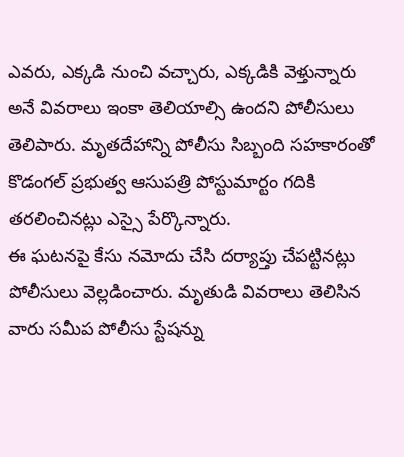ఎవరు, ఎక్కడి నుంచి వచ్చారు, ఎక్కడికి వెళ్తున్నారు అనే వివరాలు ఇంకా తెలియాల్సి ఉందని పోలీసులు తెలిపారు. మృతదేహాన్ని పోలీసు సిబ్బంది సహకారంతో కొడంగల్ ప్రభుత్వ ఆసుపత్రి పోస్టుమార్టం గదికి తరలించినట్లు ఎస్సై పేర్కొన్నారు.
ఈ ఘటనపై కేసు నమోదు చేసి దర్యాప్తు చేపట్టినట్లు పోలీసులు వెల్లడించారు. మృతుడి వివరాలు తెలిసిన వారు సమీప పోలీసు స్టేషన్ను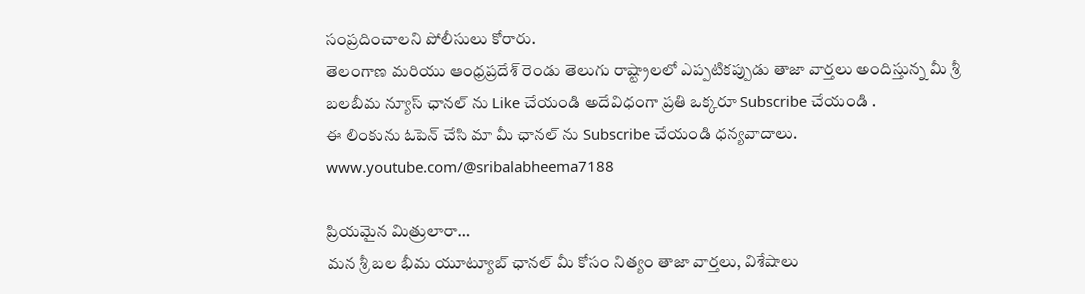సంప్రదించాలని పోలీసులు కోరారు.
తెలంగాణ మరియు ఆంధ్రప్రదేశ్ రెండు తెలుగు రాష్ట్రాలలో ఎప్పటికప్పుడు తాజా వార్తలు అందిస్తున్న మీ శ్రీ బలబీమ న్యూస్ ఛానల్ ను Like చేయండి అదేవిధంగా ప్రతి ఒక్కరూ Subscribe చేయండి .
ఈ లింకును ఓపెన్ చేసి మా మీ ఛానల్ ను Subscribe చేయండి ధన్యవాదాలు.
www.youtube.com/@sribalabheema7188

ప్రియమైన మిత్రులారా…
మన శ్రీ బల భీమ యూట్యూబ్ ఛానల్ మీ కోసం నిత్యం తాజా వార్తలు, విశేషాలు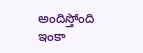అందిస్తోంది
ఇంకా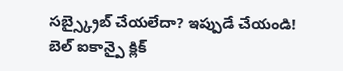సబ్స్క్రైబ్ చేయలేదా? ఇప్పుడే చేయండి!
బెల్ ఐకాన్పై క్లిక్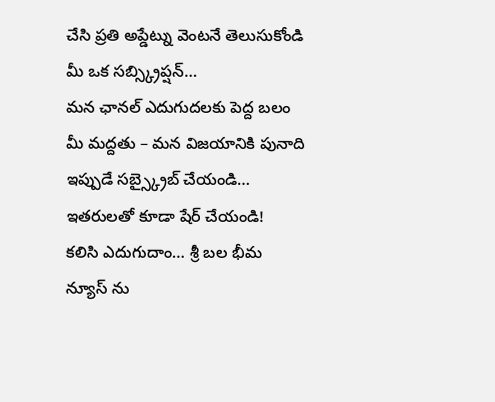చేసి ప్రతి అప్డేట్ను వెంటనే తెలుసుకోండి
మీ ఒక సబ్స్క్రిప్షన్…
మన ఛానల్ ఎదుగుదలకు పెద్ద బలం
మీ మద్దతు – మన విజయానికి పునాది
ఇప్పుడే సబ్స్క్రైబ్ చేయండి… ఇతరులతో కూడా షేర్ చేయండి!
కలిసి ఎదుగుదాం… శ్రీ బల భీమ న్యూస్ ను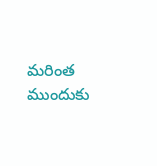మరింత ముందుకు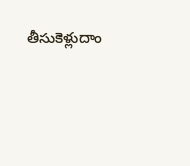తీసుకెళ్లుదాం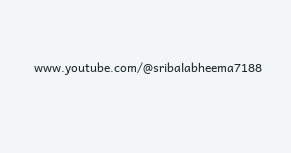www.youtube.com/@sribalabheema7188